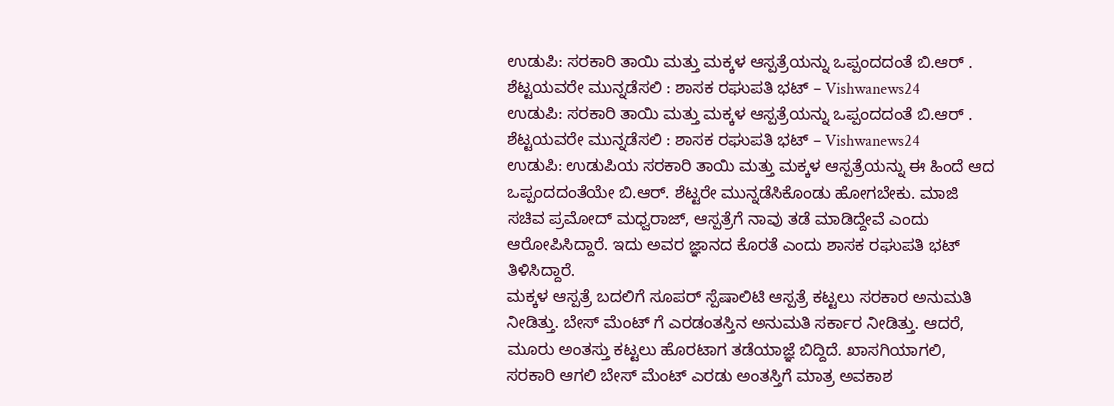ಉಡುಪಿ: ಸರಕಾರಿ ತಾಯಿ ಮತ್ತು ಮಕ್ಕಳ ಆಸ್ಪತ್ರೆಯನ್ನು ಒಪ್ಪಂದದಂತೆ ಬಿ.ಆರ್ . ಶೆಟ್ಟಯವರೇ ಮುನ್ನಡೆಸಲಿ : ಶಾಸಕ ರಘುಪತಿ ಭಟ್ – Vishwanews24
ಉಡುಪಿ: ಸರಕಾರಿ ತಾಯಿ ಮತ್ತು ಮಕ್ಕಳ ಆಸ್ಪತ್ರೆಯನ್ನು ಒಪ್ಪಂದದಂತೆ ಬಿ.ಆರ್ . ಶೆಟ್ಟಯವರೇ ಮುನ್ನಡೆಸಲಿ : ಶಾಸಕ ರಘುಪತಿ ಭಟ್ – Vishwanews24
ಉಡುಪಿ: ಉಡುಪಿಯ ಸರಕಾರಿ ತಾಯಿ ಮತ್ತು ಮಕ್ಕಳ ಆಸ್ಪತ್ರೆಯನ್ನು ಈ ಹಿಂದೆ ಆದ ಒಪ್ಪಂದದಂತೆಯೇ ಬಿ.ಆರ್. ಶೆಟ್ಟರೇ ಮುನ್ನಡೆಸಿಕೊಂಡು ಹೋಗಬೇಕು. ಮಾಜಿ ಸಚಿವ ಪ್ರಮೋದ್ ಮಧ್ವರಾಜ್, ಆಸ್ಪತ್ರೆಗೆ ನಾವು ತಡೆ ಮಾಡಿದ್ದೇವೆ ಎಂದು ಆರೋಪಿಸಿದ್ದಾರೆ. ಇದು ಅವರ ಜ್ಞಾನದ ಕೊರತೆ ಎಂದು ಶಾಸಕ ರಘುಪತಿ ಭಟ್ ತಿಳಿಸಿದ್ದಾರೆ.
ಮಕ್ಕಳ ಆಸ್ಪತ್ರೆ ಬದಲಿಗೆ ಸೂಪರ್ ಸ್ಪೆಷಾಲಿಟಿ ಆಸ್ಪತ್ರೆ ಕಟ್ಟಲು ಸರಕಾರ ಅನುಮತಿ ನೀಡಿತ್ತು. ಬೇಸ್ ಮೆಂಟ್ ಗೆ ಎರಡಂತಸ್ತಿನ ಅನುಮತಿ ಸರ್ಕಾರ ನೀಡಿತ್ತು. ಆದರೆ, ಮೂರು ಅಂತಸ್ತು ಕಟ್ಟಲು ಹೊರಟಾಗ ತಡೆಯಾಜ್ಞೆ ಬಿದ್ದಿದೆ. ಖಾಸಗಿಯಾಗಲಿ, ಸರಕಾರಿ ಆಗಲಿ ಬೇಸ್ ಮೆಂಟ್ ಎರಡು ಅಂತಸ್ತಿಗೆ ಮಾತ್ರ ಅವಕಾಶ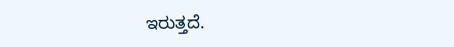ಇರುತ್ತದೆ.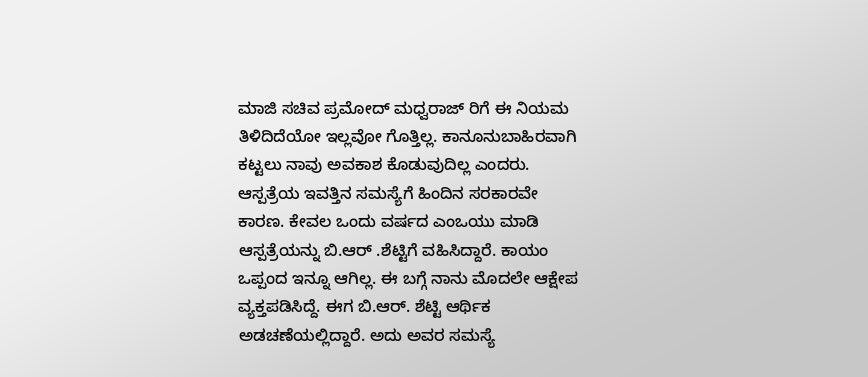ಮಾಜಿ ಸಚಿವ ಪ್ರಮೋದ್ ಮಧ್ವರಾಜ್ ರಿಗೆ ಈ ನಿಯಮ ತಿಳಿದಿದೆಯೋ ಇಲ್ಲವೋ ಗೊತ್ತಿಲ್ಲ. ಕಾನೂನುಬಾಹಿರವಾಗಿ ಕಟ್ಟಲು ನಾವು ಅವಕಾಶ ಕೊಡುವುದಿಲ್ಲ ಎಂದರು.
ಆಸ್ಪತ್ರೆಯ ಇವತ್ತಿನ ಸಮಸ್ಯೆಗೆ ಹಿಂದಿನ ಸರಕಾರವೇ ಕಾರಣ. ಕೇವಲ ಒಂದು ವರ್ಷದ ಎಂಒಯು ಮಾಡಿ ಆಸ್ಪತ್ರೆಯನ್ನು ಬಿ.ಆರ್ .ಶೆಟ್ಟಿಗೆ ವಹಿಸಿದ್ದಾರೆ. ಕಾಯಂ ಒಪ್ಪಂದ ಇನ್ನೂ ಆಗಿಲ್ಲ. ಈ ಬಗ್ಗೆ ನಾನು ಮೊದಲೇ ಆಕ್ಷೇಪ ವ್ಯಕ್ತಪಡಿಸಿದ್ದೆ. ಈಗ ಬಿ.ಆರ್. ಶೆಟ್ಟಿ ಆರ್ಥಿಕ ಅಡಚಣೆಯಲ್ಲಿದ್ದಾರೆ. ಅದು ಅವರ ಸಮಸ್ಯೆ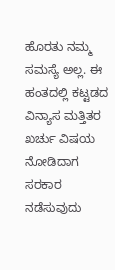ಹೊರತು ನಮ್ಮ ಸಮಸ್ಯೆ ಅಲ್ಲ. ಈ ಹಂತದಲ್ಲಿ ಕಟ್ಟಡದ ವಿನ್ಯಾಸ ಮತ್ತಿತರ ಖರ್ಚು ವಿಷಯ ನೋಡಿದಾಗ ಸರಕಾರ ನಡೆಸುವುದು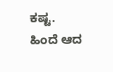ಕಷ್ಟ. ಹಿಂದೆ ಆದ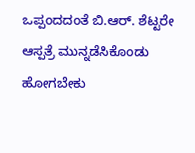ಒಪ್ಪಂದದಂತೆ ಬಿ.ಆರ್. ಶೆಟ್ಟರೇ ಆಸ್ಪತ್ರೆ ಮುನ್ನಡೆಸಿಕೊಂಡು ಹೋಗಬೇಕು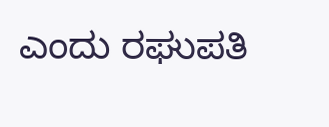ಎಂದು ರಘುಪತಿ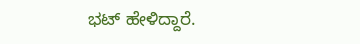ಭಟ್ ಹೇಳಿದ್ದಾರೆ.